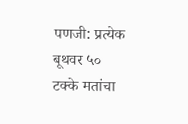पणजी: प्रत्येक बूथवर ५० टक्के मतांचा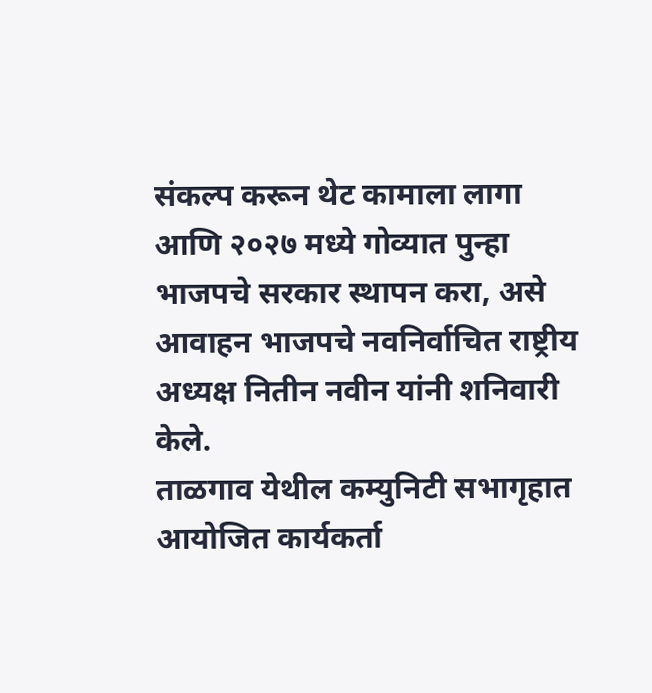संकल्प करून थेट कामाला लागा आणि २०२७ मध्ये गोव्यात पुन्हा भाजपचे सरकार स्थापन करा, असे आवाहन भाजपचे नवनिर्वाचित राष्ट्रीय अध्यक्ष नितीन नवीन यांनी शनिवारी केले.
ताळगाव येथील कम्युनिटी सभागृहात आयोजित कार्यकर्ता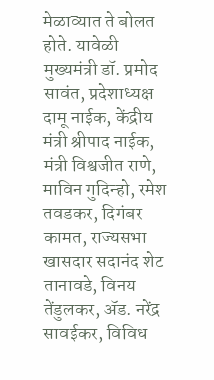मेळाव्यात ते बोलत होते. यावेळी मुख्यमंत्री डॉ. प्रमोद सावंत, प्रदेशाध्यक्ष दामू नाईक, केंद्रीय मंत्री श्रीपाद नाईक, मंत्री विश्वजीत राणे, माविन गुदिन्हो, रमेश तवडकर, दिगंबर कामत, राज्यसभा खासदार सदानंद शेट तानावडे, विनय तेंडुलकर, ॲड. नरेंद्र सावईकर, विविध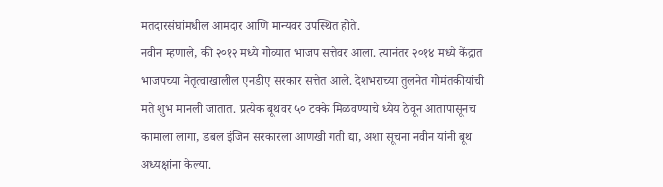मतदारसंघांमधील आमदार आणि मान्यवर उपस्थित होते.
नवीन म्हणाले, की २०१२ मध्ये गोव्यात भाजप सत्तेवर आला. त्यानंतर २०१४ मध्ये केंद्रात भाजपच्या नेतृत्वाखालील एनडीए सरकार सत्तेत आले. देशभराच्या तुलनेत गोमंतकीयांची मते शुभ मानली जातात. प्रत्येक बूथवर ५० टक्के मिळवण्याचे ध्येय ठेवून आतापासूनच कामाला लागा, डबल इंजिन सरकारला आणखी गती द्या, अशा सूचना नवीन यांनी बूथ अध्यक्षांना केल्या.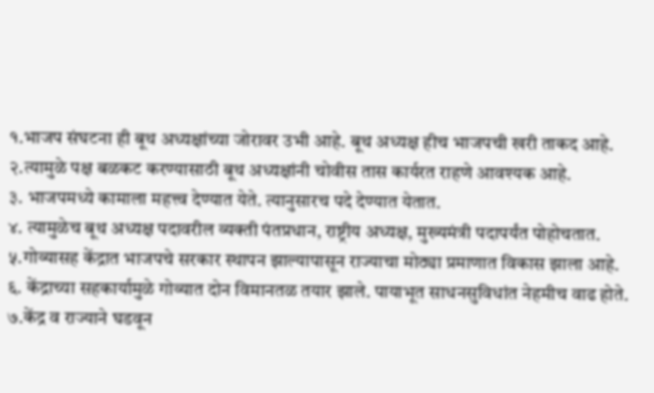१.भाजप संघटना ही बूथ अध्यक्षांच्या जोरावर उभी आहे. बूथ अध्यक्ष हीच भाजपची खरी ताकद आहे.
२.त्यामुळे पक्ष बळकट करण्यासाठी बूथ अध्यक्षांनी चोवीस तास कार्यरत राहणे आवश्यक आहे.
३. भाजपमध्ये कामाला महत्त्व देण्यात येते. त्यानुसारच पदे देण्यात येतात.
४. त्यामुळेच बूथ अध्यक्ष पदावरील व्यक्ती पंतप्रधान, राष्ट्रीय अध्यक्ष, मुख्यमंत्री पदापर्यंत पोहोचतात.
५.गोव्यासह केंद्रात भाजपचे सरकार स्थापन झाल्यापासून राज्याचा मोठ्या प्रमाणात विकास झाला आहे.
६. केंद्राच्या सहकार्यामुळे गोव्यात दोन विमानतळ तयार झाले. पायाभूत साधनसुविधांत नेहमीच वाढ होते.
७.केंद्र व राज्याने घडवून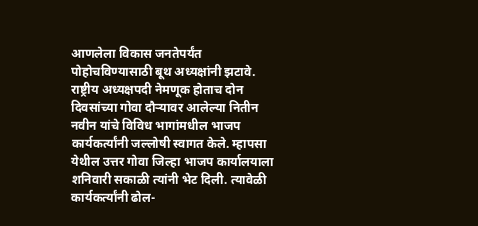आणलेला विकास जनतेपर्यंत पोहोचविण्यासाठी बूथ अध्यक्षांनी झटावे.
राष्ट्रीय अध्यक्षपदी नेमणूक होताच दोन दिवसांच्या गोवा दौऱ्यावर आलेल्या नितीन नवीन यांचे विविध भागांमधील भाजप कार्यकर्त्यांनी जल्लोषी स्वागत केले. म्हापसा येथील उत्तर गोवा जिल्हा भाजप कार्यालयाला शनिवारी सकाळी त्यांनी भेट दिली. त्यावेळी कार्यकर्त्यांनी ढोल-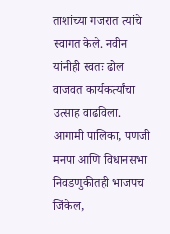ताशांच्या गजरात त्यांचे स्वागत केले. नवीन यांनीही स्वतः ढोल वाजवत कार्यकर्त्यांचा उत्साह वाढविला.
आगामी पालिका, पणजी मनपा आणि विधानसभा निवडणुकीतही भाजपच जिंकेल,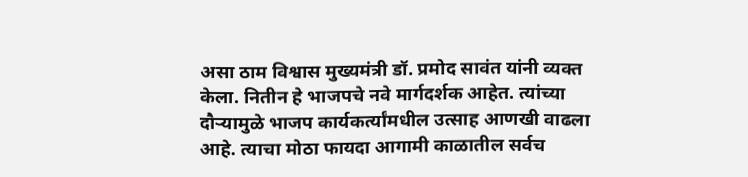असा ठाम विश्वास मुख्यमंत्री डॉ. प्रमोद सावंत यांनी व्यक्त केला. नितीन हे भाजपचे नवे मार्गदर्शक आहेत. त्यांच्या दौऱ्यामुळे भाजप कार्यकर्त्यांमधील उत्साह आणखी वाढला आहे. त्याचा मोठा फायदा आगामी काळातील सर्वच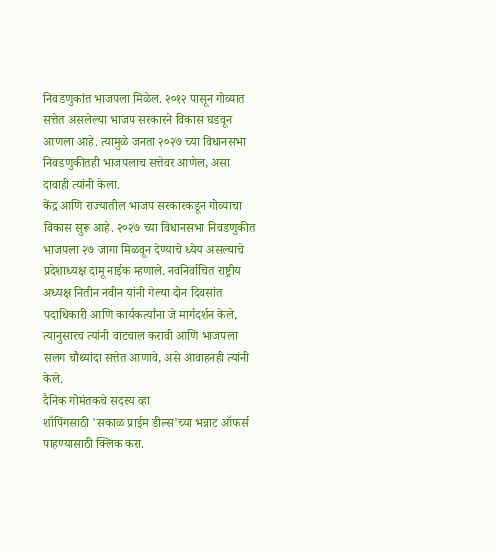निवडणुकांत भाजपला मिळेल. २०१२ पासून गोव्यात सत्तेत असलेल्या भाजप सरकारने विकास घडवून आणला आहे. त्यामुळे जनता २०२७ च्या विधानसभा निवडणुकीतही भाजपलाच सत्तेवर आणेल, असा दावाही त्यांनी केला.
केंद्र आणि राज्यातील भाजप सरकारकडून गोव्याचा विकास सुरू आहे. २०२७ च्या विधानसभा निवडणुकीत भाजपला २७ जागा मिळवून देण्याचे ध्येय असल्याचे प्रदेशाध्यक्ष दामू नाईक म्हणाले. नवनिर्वाचित राष्ट्रीय अध्यक्ष नितीन नवीन यांनी गेल्या दोन दिवसांत पदाधिकारी आणि कार्यकर्त्यांना जे मार्गदर्शन केले, त्यानुसारच त्यांनी वाटचाल करावी आणि भाजपला सलग चौथ्यांदा सत्तेत आणावे, असे आवाहनही त्यांनी केले.
दैनिक गोमंतकचे सदस्य व्हा
शॉपिंगसाठी 'सकाळ प्राईम डील्स'च्या भन्नाट ऑफर्स पाहण्यासाठी क्लिक करा.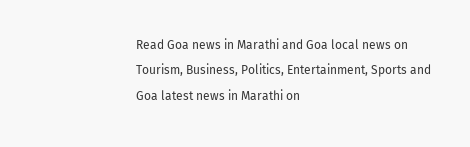Read Goa news in Marathi and Goa local news on Tourism, Business, Politics, Entertainment, Sports and Goa latest news in Marathi on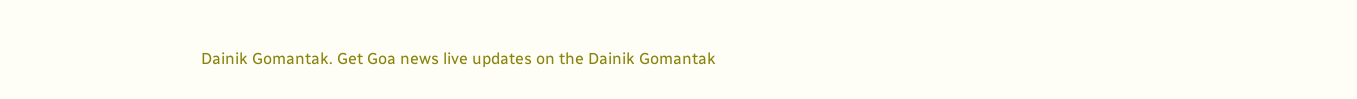Dainik Gomantak. Get Goa news live updates on the Dainik Gomantak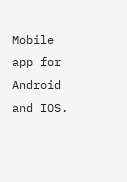Mobile app for Android and IOS.